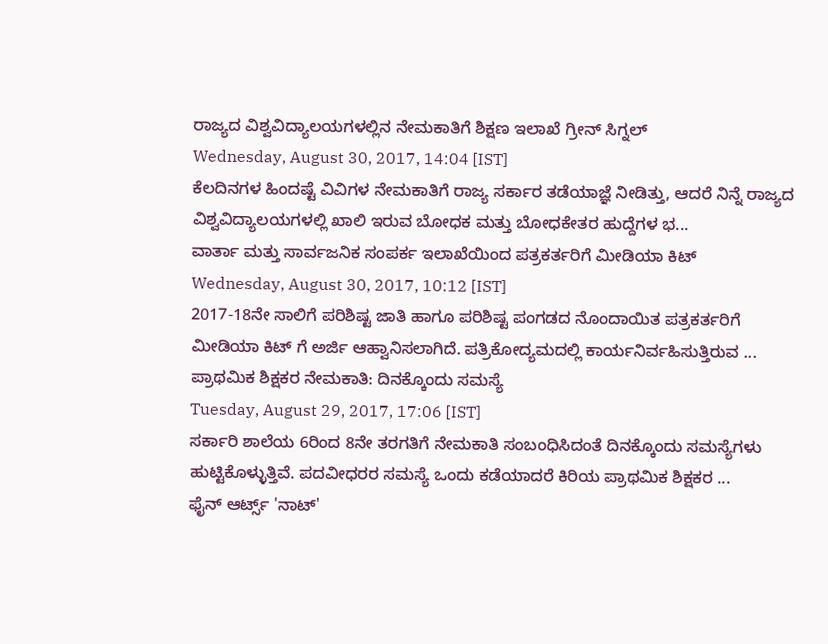ರಾಜ್ಯದ ವಿಶ್ವವಿದ್ಯಾಲಯಗಳಲ್ಲಿನ ನೇಮಕಾತಿಗೆ ಶಿಕ್ಷಣ ಇಲಾಖೆ ಗ್ರೀನ್ ಸಿಗ್ನಲ್
Wednesday, August 30, 2017, 14:04 [IST]
ಕೆಲದಿನಗಳ ಹಿಂದಷ್ಟೆ ವಿವಿಗಳ ನೇಮಕಾತಿಗೆ ರಾಜ್ಯ ಸರ್ಕಾರ ತಡೆಯಾಜ್ಞೆ ನೀಡಿತ್ತು, ಆದರೆ ನಿನ್ನೆ ರಾಜ್ಯದ ವಿಶ್ವವಿದ್ಯಾಲಯಗಳಲ್ಲಿ ಖಾಲಿ ಇರುವ ಬೋಧಕ ಮತ್ತು ಬೋಧಕೇತರ ಹುದ್ದೆಗಳ ಭ...
ವಾರ್ತಾ ಮತ್ತು ಸಾರ್ವಜನಿಕ ಸಂಪರ್ಕ ಇಲಾಖೆಯಿಂದ ಪತ್ರಕರ್ತರಿಗೆ ಮೀಡಿಯಾ ಕಿಟ್
Wednesday, August 30, 2017, 10:12 [IST]
2017-18ನೇ ಸಾಲಿಗೆ ಪರಿಶಿಷ್ಟ ಜಾತಿ ಹಾಗೂ ಪರಿಶಿಷ್ಟ ಪಂಗಡದ ನೊಂದಾಯಿತ ಪತ್ರಕರ್ತರಿಗೆ ಮೀಡಿಯಾ ಕಿಟ್ ಗೆ ಅರ್ಜಿ ಆಹ್ವಾನಿಸಲಾಗಿದೆ. ಪತ್ರಿಕೋದ್ಯಮದಲ್ಲಿ ಕಾರ್ಯನಿರ್ವಹಿಸುತ್ತಿರುವ ...
ಪ್ರಾಥಮಿಕ ಶಿಕ್ಷಕರ ನೇಮಕಾತಿ: ದಿನಕ್ಕೊಂದು ಸಮಸ್ಯೆ
Tuesday, August 29, 2017, 17:06 [IST]
ಸರ್ಕಾರಿ ಶಾಲೆಯ 6ರಿಂದ 8ನೇ ತರಗತಿಗೆ ನೇಮಕಾತಿ ಸಂಬಂಧಿಸಿದಂತೆ ದಿನಕ್ಕೊಂದು ಸಮಸ್ಯೆಗಳು ಹುಟ್ಟಿಕೊಳ್ಳುತ್ತಿವೆ. ಪದವೀಧರರ ಸಮಸ್ಯೆ ಒಂದು ಕಡೆಯಾದರೆ ಕಿರಿಯ ಪ್ರಾಥಮಿಕ ಶಿಕ್ಷಕರ ...
ಫೈನ್ ಆರ್ಟ್ಸ್ 'ನಾಟ್'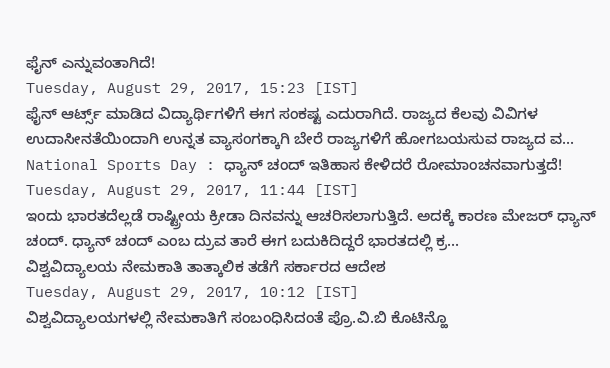ಫೈನ್ ಎನ್ನುವಂತಾಗಿದೆ!
Tuesday, August 29, 2017, 15:23 [IST]
ಫೈನ್ ಆರ್ಟ್ಸ್ ಮಾಡಿದ ವಿದ್ಯಾರ್ಥಿಗಳಿಗೆ ಈಗ ಸಂಕಷ್ಟ ಎದುರಾಗಿದೆ. ರಾಜ್ಯದ ಕೆಲವು ವಿವಿಗಳ ಉದಾಸೀನತೆಯಿಂದಾಗಿ ಉನ್ನತ ವ್ಯಾಸಂಗಕ್ಕಾಗಿ ಬೇರೆ ರಾಜ್ಯಗಳಿಗೆ ಹೋಗಬಯಸುವ ರಾಜ್ಯದ ವ...
National Sports Day : ಧ್ಯಾನ್ ಚಂದ್ ಇತಿಹಾಸ ಕೇಳಿದರೆ ರೋಮಾಂಚನವಾಗುತ್ತದೆ!
Tuesday, August 29, 2017, 11:44 [IST]
ಇಂದು ಭಾರತದೆಲ್ಲಡೆ ರಾಷ್ಟ್ರೀಯ ಕ್ರೀಡಾ ದಿನವನ್ನು ಆಚರಿಸಲಾಗುತ್ತಿದೆ. ಅದಕ್ಕೆ ಕಾರಣ ಮೇಜರ್ ಧ್ಯಾನ್ ಚಂದ್. ಧ್ಯಾನ್ ಚಂದ್ ಎಂಬ ದ್ರುವ ತಾರೆ ಈಗ ಬದುಕಿದಿದ್ದರೆ ಭಾರತದಲ್ಲಿ ಕ್ರ...
ವಿಶ್ವವಿದ್ಯಾಲಯ ನೇಮಕಾತಿ ತಾತ್ಕಾಲಿಕ ತಡೆಗೆ ಸರ್ಕಾರದ ಆದೇಶ
Tuesday, August 29, 2017, 10:12 [IST]
ವಿಶ್ವವಿದ್ಯಾಲಯಗಳಲ್ಲಿ ನೇಮಕಾತಿಗೆ ಸಂಬಂಧಿಸಿದಂತೆ ಪ್ರೊ.ವಿ.ಬಿ ಕೊಟಿನ್ಹೊ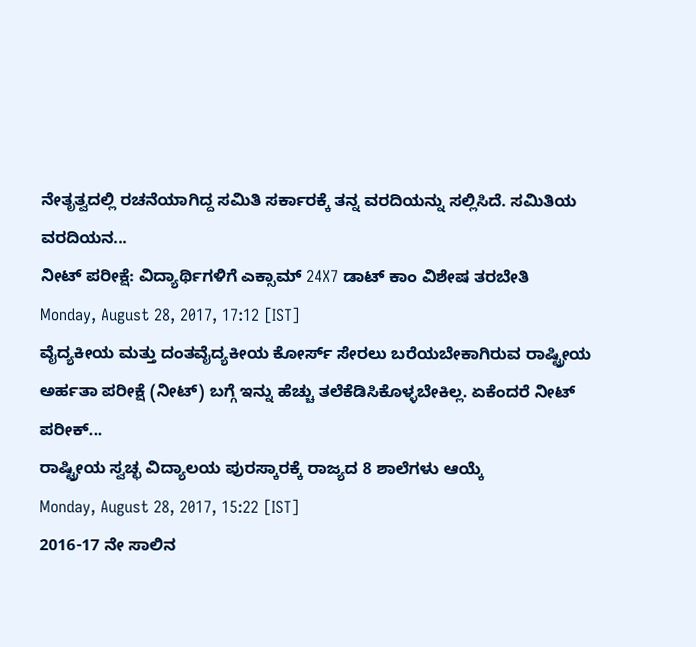ನೇತೃತ್ವದಲ್ಲಿ ರಚನೆಯಾಗಿದ್ದ ಸಮಿತಿ ಸರ್ಕಾರಕ್ಕೆ ತನ್ನ ವರದಿಯನ್ನು ಸಲ್ಲಿಸಿದೆ. ಸಮಿತಿಯ ವರದಿಯನ...
ನೀಟ್ ಪರೀಕ್ಷೆ: ವಿದ್ಯಾರ್ಥಿಗಳಿಗೆ ಎಕ್ಸಾಮ್ 24X7 ಡಾಟ್ ಕಾಂ ವಿಶೇಷ ತರಬೇತಿ
Monday, August 28, 2017, 17:12 [IST]
ವೈದ್ಯಕೀಯ ಮತ್ತು ದಂತವೈದ್ಯಕೀಯ ಕೋರ್ಸ್ ಸೇರಲು ಬರೆಯಬೇಕಾಗಿರುವ ರಾಷ್ಟ್ರೀಯ ಅರ್ಹತಾ ಪರೀಕ್ಷೆ (ನೀಟ್) ಬಗ್ಗೆ ಇನ್ನು ಹೆಚ್ಚು ತಲೆಕೆಡಿಸಿಕೊಳ್ಳಬೇಕಿಲ್ಲ. ಏಕೆಂದರೆ ನೀಟ್ ಪರೀಕ್...
ರಾಷ್ಟ್ರೀಯ ಸ್ವಚ್ಛ ವಿದ್ಯಾಲಯ ಪುರಸ್ಕಾರಕ್ಕೆ ರಾಜ್ಯದ 8 ಶಾಲೆಗಳು ಆಯ್ಕೆ
Monday, August 28, 2017, 15:22 [IST]
2016-17 ನೇ ಸಾಲಿನ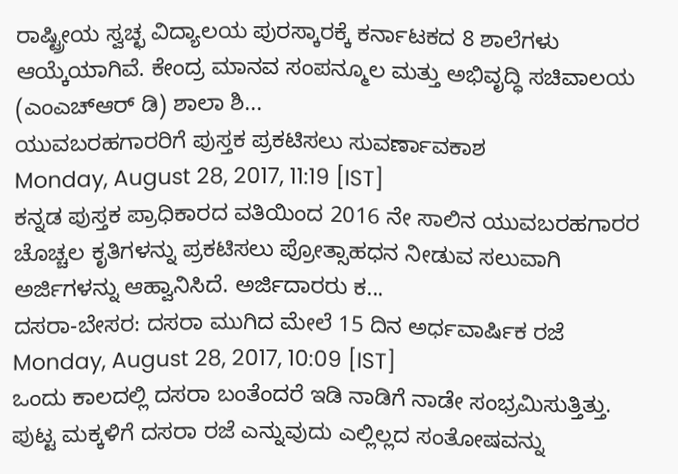ರಾಷ್ಟ್ರೀಯ ಸ್ವಚ್ಛ ವಿದ್ಯಾಲಯ ಪುರಸ್ಕಾರಕ್ಕೆ ಕರ್ನಾಟಕದ 8 ಶಾಲೆಗಳು ಆಯ್ಕೆಯಾಗಿವೆ. ಕೇಂದ್ರ ಮಾನವ ಸಂಪನ್ಮೂಲ ಮತ್ತು ಅಭಿವೃದ್ಧಿ ಸಚಿವಾಲಯ (ಎಂಎಚ್ಆರ್ ಡಿ) ಶಾಲಾ ಶಿ...
ಯುವಬರಹಗಾರರಿಗೆ ಪುಸ್ತಕ ಪ್ರಕಟಿಸಲು ಸುವರ್ಣಾವಕಾಶ
Monday, August 28, 2017, 11:19 [IST]
ಕನ್ನಡ ಪುಸ್ತಕ ಪ್ರಾಧಿಕಾರದ ವತಿಯಿಂದ 2016 ನೇ ಸಾಲಿನ ಯುವಬರಹಗಾರರ ಚೊಚ್ಚಲ ಕೃತಿಗಳನ್ನು ಪ್ರಕಟಿಸಲು ಪ್ರೋತ್ಸಾಹಧನ ನೀಡುವ ಸಲುವಾಗಿ ಅರ್ಜಿಗಳನ್ನು ಆಹ್ವಾನಿಸಿದೆ. ಅರ್ಜಿದಾರರು ಕ...
ದಸರಾ-ಬೇಸರ: ದಸರಾ ಮುಗಿದ ಮೇಲೆ 15 ದಿನ ಅರ್ಧವಾರ್ಷಿಕ ರಜೆ
Monday, August 28, 2017, 10:09 [IST]
ಒಂದು ಕಾಲದಲ್ಲಿ ದಸರಾ ಬಂತೆಂದರೆ ಇಡಿ ನಾಡಿಗೆ ನಾಡೇ ಸಂಭ್ರಮಿಸುತ್ತಿತ್ತು. ಪುಟ್ಟ ಮಕ್ಕಳಿಗೆ ದಸರಾ ರಜೆ ಎನ್ನುವುದು ಎಲ್ಲಿಲ್ಲದ ಸಂತೋಷವನ್ನು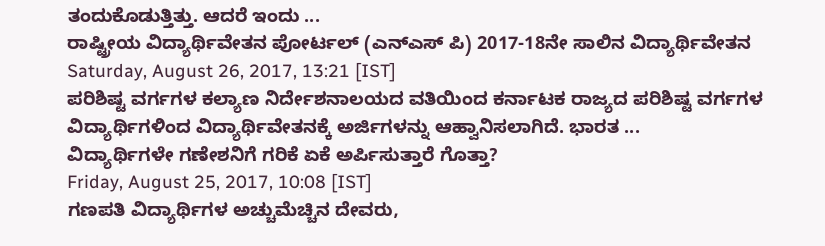ತಂದುಕೊಡುತ್ತಿತ್ತು. ಆದರೆ ಇಂದು ...
ರಾಷ್ಟ್ರೀಯ ವಿದ್ಯಾರ್ಥಿವೇತನ ಪೋರ್ಟಲ್ (ಎನ್ಎಸ್ ಪಿ) 2017-18ನೇ ಸಾಲಿನ ವಿದ್ಯಾರ್ಥಿವೇತನ
Saturday, August 26, 2017, 13:21 [IST]
ಪರಿಶಿಷ್ಟ ವರ್ಗಗಳ ಕಲ್ಯಾಣ ನಿರ್ದೇಶನಾಲಯದ ವತಿಯಿಂದ ಕರ್ನಾಟಕ ರಾಜ್ಯದ ಪರಿಶಿಷ್ಟ ವರ್ಗಗಳ ವಿದ್ಯಾರ್ಥಿಗಳಿಂದ ವಿದ್ಯಾರ್ಥಿವೇತನಕ್ಕೆ ಅರ್ಜಿಗಳನ್ನು ಆಹ್ವಾನಿಸಲಾಗಿದೆ. ಭಾರತ ...
ವಿದ್ಯಾರ್ಥಿಗಳೇ ಗಣೇಶನಿಗೆ ಗರಿಕೆ ಏಕೆ ಅರ್ಪಿಸುತ್ತಾರೆ ಗೊತ್ತಾ?
Friday, August 25, 2017, 10:08 [IST]
ಗಣಪತಿ ವಿದ್ಯಾರ್ಥಿಗಳ ಅಚ್ಚುಮೆಚ್ಚಿನ ದೇವರು,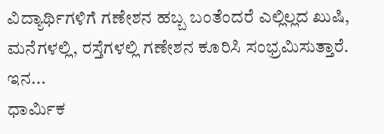ವಿದ್ಯಾರ್ಥಿಗಳಿಗೆ ಗಣೇಶನ ಹಬ್ಬ ಬಂತೆಂದರೆ ಎಲ್ಲಿಲ್ಲದ ಖುಷಿ, ಮನೆಗಳಲ್ಲಿ, ರಸ್ತೆಗಳಲ್ಲಿ ಗಣೇಶನ ಕೂರಿಸಿ ಸಂಭ್ರಮಿಸುತ್ತಾರೆ. ಇನ...
ಧಾರ್ಮಿಕ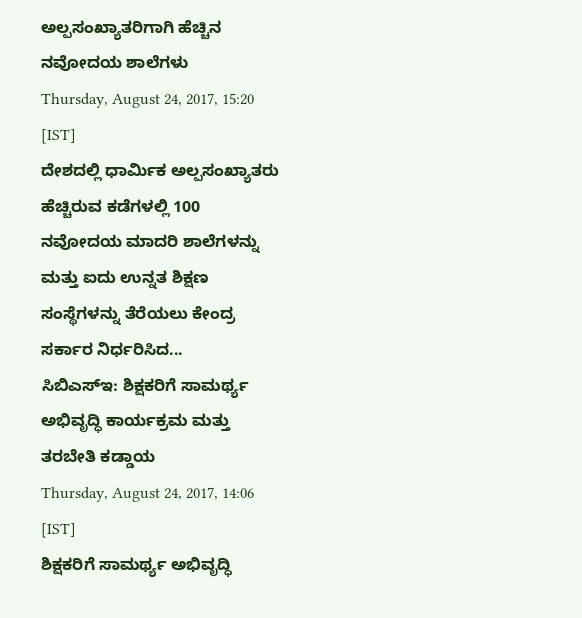ಅಲ್ಪಸಂಖ್ಯಾತರಿಗಾಗಿ ಹೆಚ್ಚಿನ ನವೋದಯ ಶಾಲೆಗಳು
Thursday, August 24, 2017, 15:20 [IST]
ದೇಶದಲ್ಲಿ ಧಾರ್ಮಿಕ ಅಲ್ಪಸಂಖ್ಯಾತರು ಹೆಚ್ಚಿರುವ ಕಡೆಗಳಲ್ಲಿ 100 ನವೋದಯ ಮಾದರಿ ಶಾಲೆಗಳನ್ನು ಮತ್ತು ಐದು ಉನ್ನತ ಶಿಕ್ಷಣ ಸಂಸ್ಥೆಗಳನ್ನು ತೆರೆಯಲು ಕೇಂದ್ರ ಸರ್ಕಾರ ನಿರ್ಧರಿಸಿದ...
ಸಿಬಿಎಸ್ಇ: ಶಿಕ್ಷಕರಿಗೆ ಸಾಮರ್ಥ್ಯ ಅಭಿವೃದ್ಧಿ ಕಾರ್ಯಕ್ರಮ ಮತ್ತು ತರಬೇತಿ ಕಡ್ಡಾಯ
Thursday, August 24, 2017, 14:06 [IST]
ಶಿಕ್ಷಕರಿಗೆ ಸಾಮರ್ಥ್ಯ ಅಭಿವೃದ್ಧಿ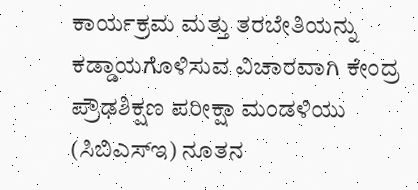ಕಾರ್ಯಕ್ರಮ ಮತ್ತು ತರಬೇತಿಯನ್ನು ಕಡ್ಡಾಯಗೊಳಿಸುವ ವಿಚಾರವಾಗಿ ಕೇಂದ್ರ ಪ್ರೌಢಶಿಕ್ಷಣ ಪರೀಕ್ಷಾ ಮಂಡಳಿಯು (ಸಿಬಿಎಸ್ಇ) ನೂತನ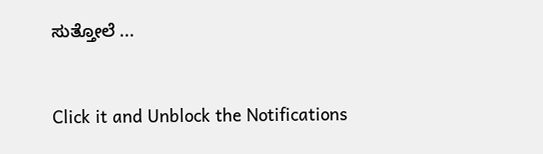ಸುತ್ತೋಲೆ ...


Click it and Unblock the Notifications